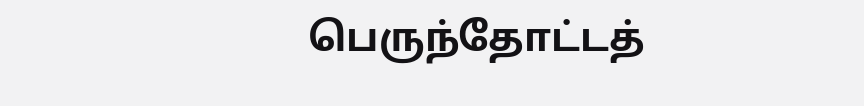பெருந்தோட்டத்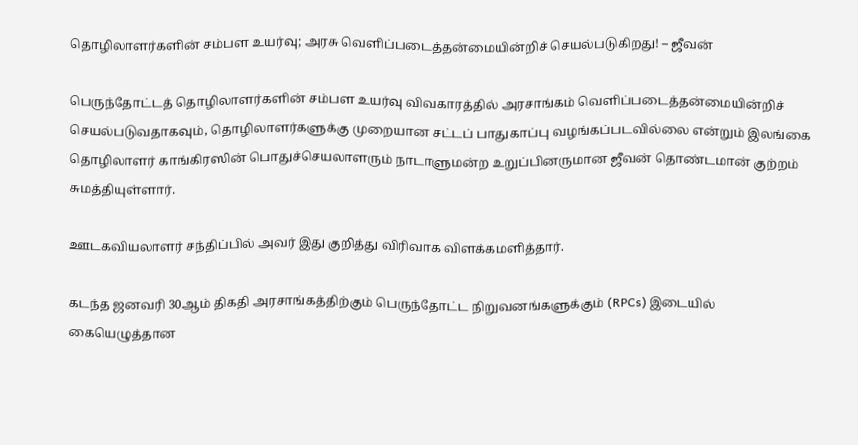தொழிலாளர்களின் சம்பள உயர்வு; அரசு வெளிப்படைத்தன்மையின்றிச் செயல்படுகிறது! – ஜீவன்

பெருந்தோட்டத் தொழிலாளர்களின் சம்பள உயர்வு விவகாரத்தில் அரசாங்கம் வெளிப்படைத்தன்மையின்றிச் செயல்படுவதாகவும், தொழிலாளர்களுக்கு முறையான சட்டப் பாதுகாப்பு வழங்கப்படவில்லை என்றும் இலங்கை தொழிலாளர் காங்கிரஸின் பொதுச்செயலாளரும் நாடாளுமன்ற உறுப்பினருமான ஜீவன் தொண்டமான் குற்றம் சுமத்தியுள்ளார்.

ஊடகவியலாளர் சந்திப்பில் அவர் இது குறித்து விரிவாக விளக்கமளித்தார்.

கடந்த ஜனவரி 30ஆம் திகதி அரசாங்கத்திற்கும் பெருந்தோட்ட நிறுவனங்களுக்கும் (RPCs) இடையில் கையெழுத்தான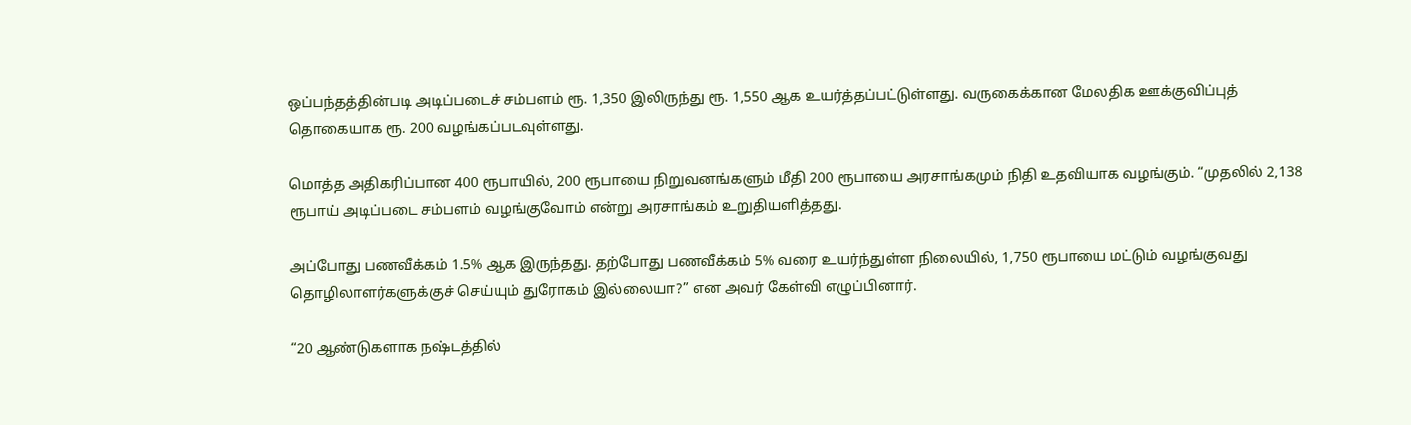ஒப்பந்தத்தின்படி அடிப்படைச் சம்பளம் ரூ. 1,350 இலிருந்து ரூ. 1,550 ஆக உயர்த்தப்பட்டுள்ளது. வருகைக்கான மேலதிக ஊக்குவிப்புத் தொகையாக ரூ. 200 வழங்கப்படவுள்ளது.

மொத்த அதிகரிப்பான 400 ரூபாயில், 200 ரூபாயை நிறுவனங்களும் மீதி 200 ரூபாயை அரசாங்கமும் நிதி உதவியாக வழங்கும். “முதலில் 2,138 ரூபாய் அடிப்படை சம்பளம் வழங்குவோம் என்று அரசாங்கம் உறுதியளித்தது.

அப்போது பணவீக்கம் 1.5% ஆக இருந்தது. தற்போது பணவீக்கம் 5% வரை உயர்ந்துள்ள நிலையில், 1,750 ரூபாயை மட்டும் வழங்குவது தொழிலாளர்களுக்குச் செய்யும் துரோகம் இல்லையா?” என அவர் கேள்வி எழுப்பினார்.

“20 ஆண்டுகளாக நஷ்டத்தில்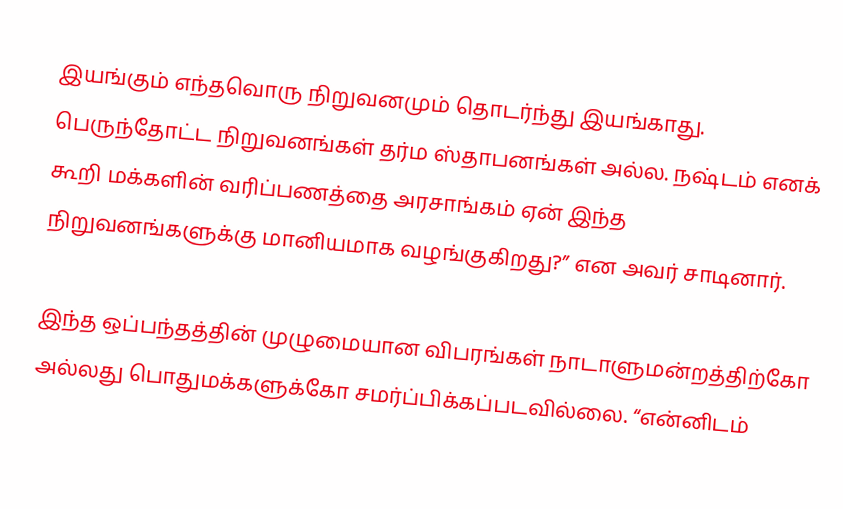இயங்கும் எந்தவொரு நிறுவனமும் தொடர்ந்து இயங்காது. பெருந்தோட்ட நிறுவனங்கள் தர்ம ஸ்தாபனங்கள் அல்ல. நஷ்டம் எனக் கூறி மக்களின் வரிப்பணத்தை அரசாங்கம் ஏன் இந்த நிறுவனங்களுக்கு மானியமாக வழங்குகிறது?” என அவர் சாடினார்.

இந்த ஒப்பந்தத்தின் முழுமையான விபரங்கள் நாடாளுமன்றத்திற்கோ அல்லது பொதுமக்களுக்கோ சமர்ப்பிக்கப்படவில்லை. “என்னிடம்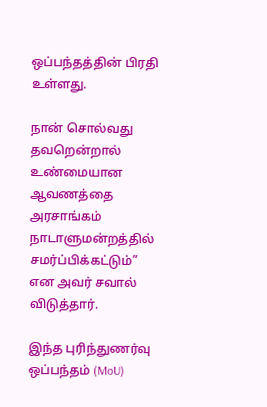ஒப்பந்தத்தின் பிரதி உள்ளது.

நான் சொல்வது தவறென்றால் உண்மையான ஆவணத்தை அரசாங்கம் நாடாளுமன்றத்தில் சமர்ப்பிக்கட்டும்” என அவர் சவால் விடுத்தார்.

இந்த புரிந்துணர்வு ஒப்பந்தம் (MoU)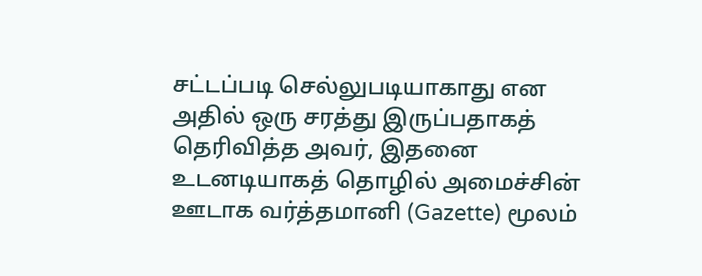சட்டப்படி செல்லுபடியாகாது என அதில் ஒரு சரத்து இருப்பதாகத் தெரிவித்த அவர், இதனை உடனடியாகத் தொழில் அமைச்சின் ஊடாக வர்த்தமானி (Gazette) மூலம்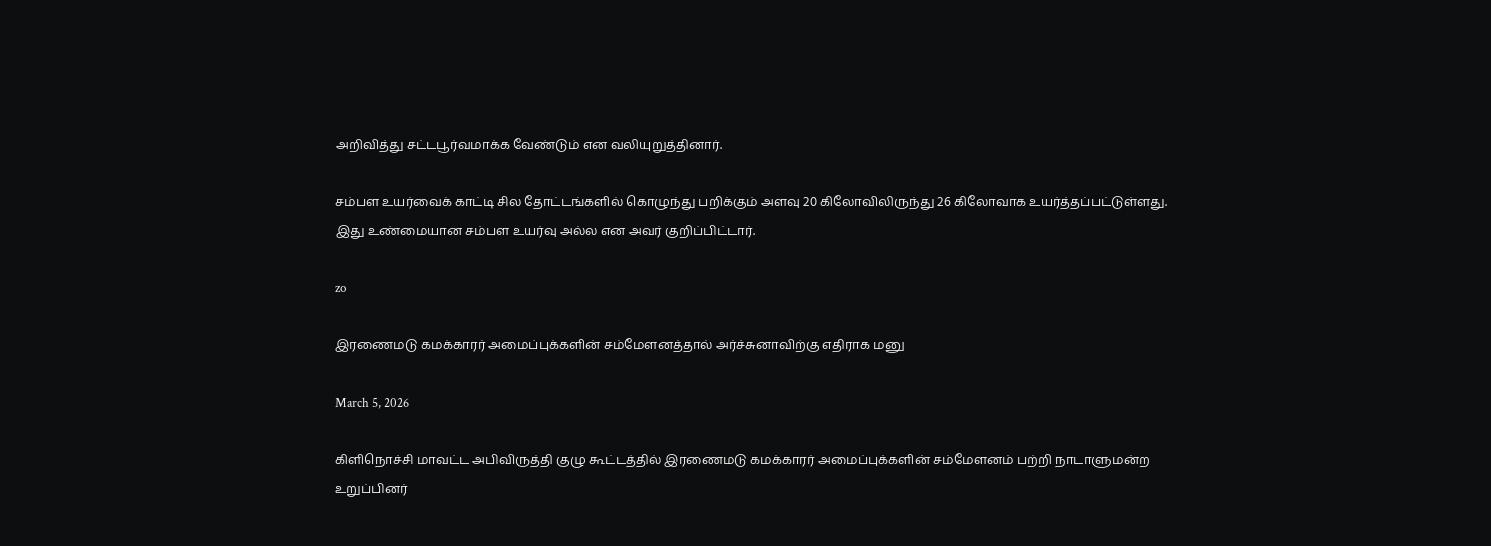அறிவித்து சட்டபூர்வமாக்க வேண்டும் என வலியுறுத்தினார்.

சம்பள உயர்வைக் காட்டி சில தோட்டங்களில் கொழுந்து பறிக்கும் அளவு 20 கிலோவிலிருந்து 26 கிலோவாக உயர்த்தப்பட்டுள்ளது. இது உண்மையான சம்பள உயர்வு அல்ல என அவர் குறிப்பிட்டார்.

zo

இரணைமடு கமக்காரர் அமைப்புக்களின் சம்மேளனத்தால் அர்ச்சுனாவிற்கு எதிராக மனு

March 5, 2026

கிளிநொச்சி மாவட்ட அபிவிருத்தி குழு கூட்டத்தில் இரணைமடு கமக்காரர் அமைப்புக்களின் சம்மேளனம் பற்றி நாடாளுமன்ற உறுப்பினர்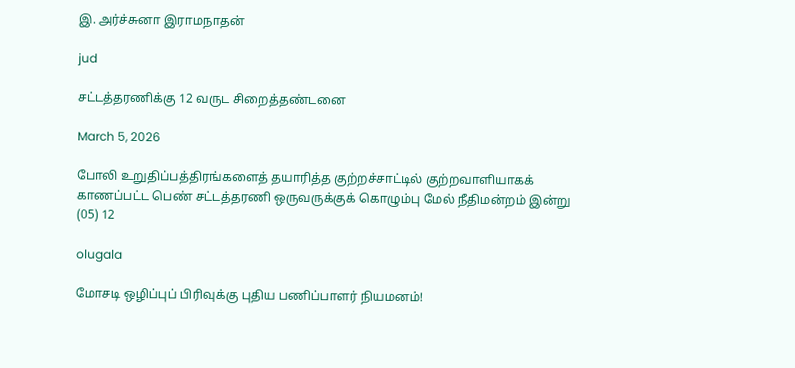இ. அர்ச்சுனா இராமநாதன்

jud

சட்டத்தரணிக்கு 12 வருட சிறைத்தண்டனை

March 5, 2026

போலி உறுதிப்பத்திரங்களைத் தயாரித்த குற்றச்சாட்டில் குற்றவாளியாகக் காணப்பட்ட பெண் சட்டத்தரணி ஒருவருக்குக் கொழும்பு மேல் நீதிமன்றம் இன்று (05) 12

olugala

மோசடி ஒழிப்புப் பிரிவுக்கு புதிய பணிப்பாளர் நியமனம்!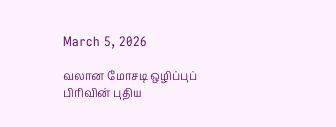March 5, 2026

வலான மோசடி ஒழிப்புப் பிரிவின் புதிய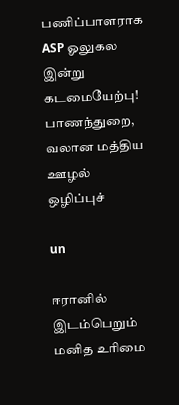பணிப்பாளராக ASP ஓலுகல இன்று கடமையேற்பு! பாணந்துறை, வலான மத்திய ஊழல் ஒழிப்புச்

un

ஈரானில் இடம்பெறும் மனித உரிமை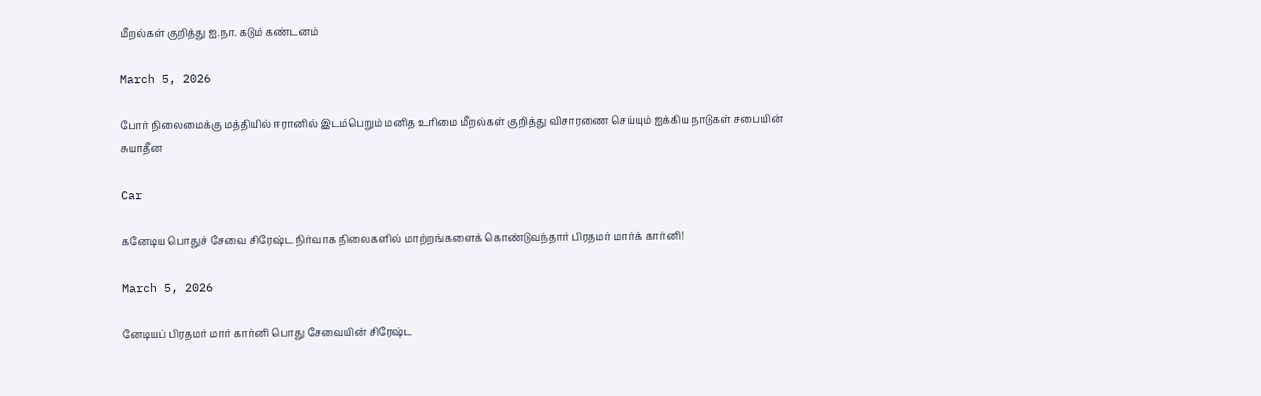மீறல்கள் குறித்து ஐ.நா. கடும் கண்டனம்

March 5, 2026

போர் நிலைமைக்கு மத்தியில் ஈரானில் இடம்பெறும் மனித உரிமை மீறல்கள் குறித்து விசாரணை செய்யும் ஐக்கிய நாடுகள் சபையின் சுயாதீன

Car

கனேடிய பொதுச் சேவை சிரேஷ்ட நிர்வாக நிலைகளில் மாற்றங்களைக் கொண்டுவந்தார் பிரதமர் மார்க் கார்னி!

March 5, 2026

னேடியப் பிரதமர் மார் கார்னி பொது சேவையின் சிரேஷ்ட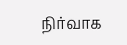நிர்வாக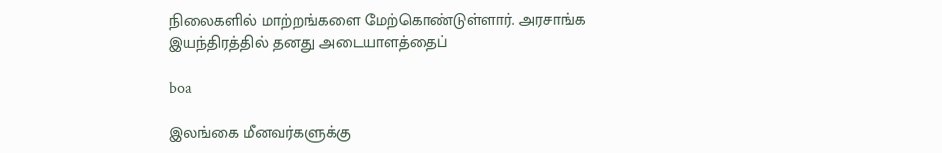நிலைகளில் மாற்றங்களை மேற்கொண்டுள்ளார். அரசாங்க இயந்திரத்தில் தனது அடையாளத்தைப்

boa

இலங்கை மீனவர்களுக்கு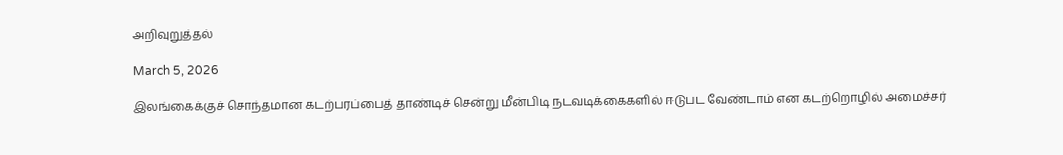அறிவுறுத்தல்

March 5, 2026

இலங்கைக்குச் சொந்தமான கடற்பரப்பைத் தாண்டிச் சென்று மீன்பிடி நடவடிக்கைகளில் ஈடுபட வேண்டாம் என கடற்றொழில் அமைச்சர்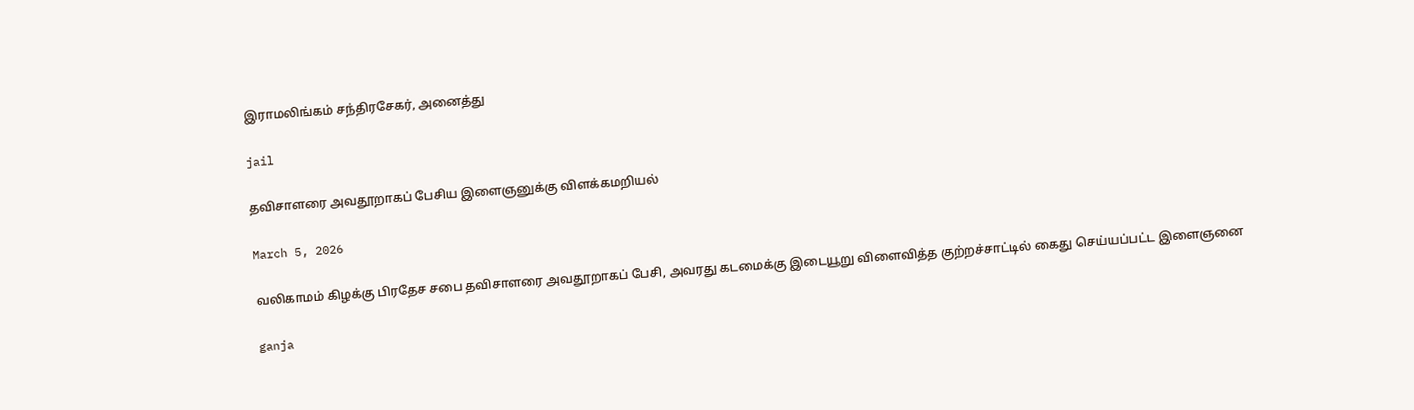இராமலிங்கம் சந்திரசேகர், அனைத்து

jail

தவிசாளரை அவதூறாகப் பேசிய இளைஞனுக்கு விளக்கமறியல்

March 5, 2026

வலிகாமம் கிழக்கு பிரதேச சபை தவிசாளரை அவதூறாகப் பேசி, அவரது கடமைக்கு இடையூறு விளைவித்த குற்றச்சாட்டில் கைது செய்யப்பட்ட இளைஞனை

ganja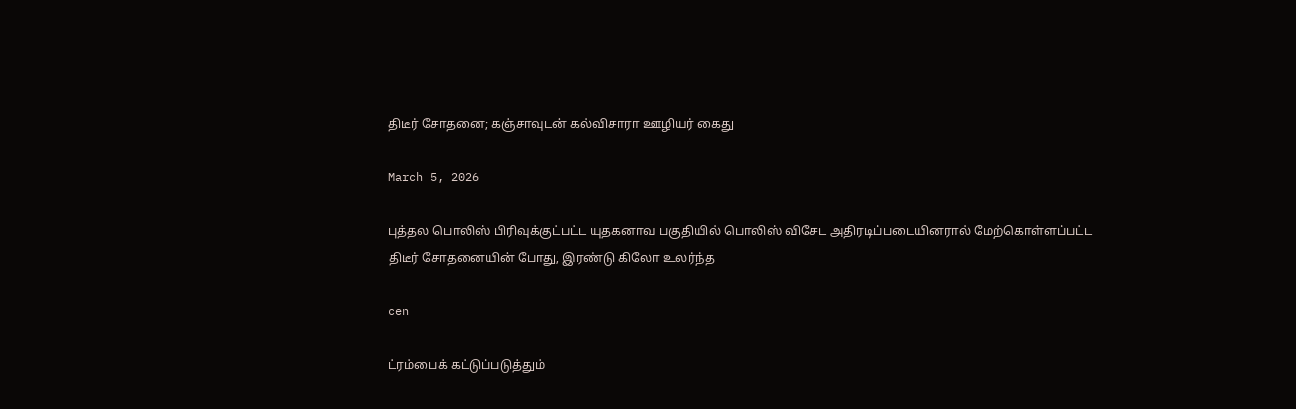திடீர் சோதனை; கஞ்சாவுடன் கல்விசாரா ஊழியர் கைது

March 5, 2026

புத்தல பொலிஸ் பிரிவுக்குட்பட்ட யுதகனாவ பகுதியில் பொலிஸ் விசேட அதிரடிப்படையினரால் மேற்கொள்ளப்பட்ட திடீர் சோதனையின் போது, இரண்டு கிலோ உலர்ந்த

cen

ட்ரம்பைக் கட்டுப்படுத்தும்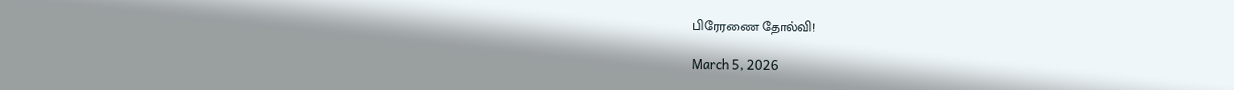பிரேரணை தோல்வி!

March 5, 2026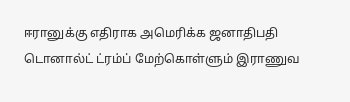ஈரானுக்கு எதிராக அமெரிக்க ஜனாதிபதி டொனால்ட் ட்ரம்ப் மேற்கொள்ளும் இராணுவ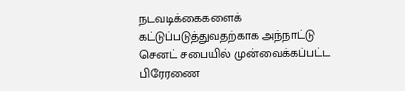நடவடிக்கைகளைக் கட்டுப்படுத்துவதற்காக அந்நாட்டு செனட் சபையில் முன்வைக்கப்பட்ட பிரேரணை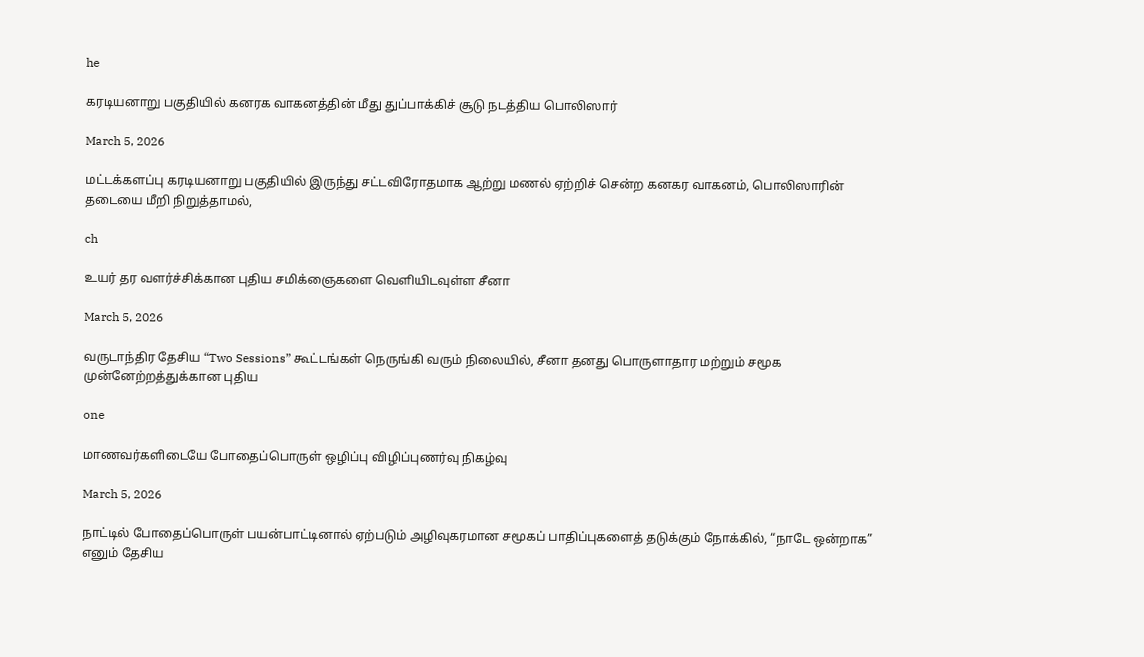he

கரடியனாறு பகுதியில் கனரக வாகனத்தின் மீது துப்பாக்கிச் சூடு நடத்திய பொலிஸார்

March 5, 2026

மட்டக்களப்பு கரடியனாறு பகுதியில் இருந்து சட்டவிரோதமாக ஆற்று மணல் ஏற்றிச் சென்ற கனகர வாகனம், பொலிஸாரின் தடையை மீறி நிறுத்தாமல்,

ch

உயர் தர வளர்ச்சிக்கான புதிய சமிக்ஞைகளை வெளியிடவுள்ள சீனா

March 5, 2026

வருடாந்திர தேசிய “Two Sessions” கூட்டங்கள் நெருங்கி வரும் நிலையில், சீனா தனது பொருளாதார மற்றும் சமூக முன்னேற்றத்துக்கான புதிய

one

மாணவர்களிடையே போதைப்பொருள் ஒழிப்பு விழிப்புணர்வு நிகழ்வு

March 5, 2026

நாட்டில் போதைப்பொருள் பயன்பாட்டினால் ஏற்படும் அழிவுகரமான சமூகப் பாதிப்புகளைத் தடுக்கும் நோக்கில், “நாடே ஒன்றாக” எனும் தேசிய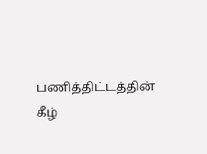பணித்திட்டத்தின் கீழ்